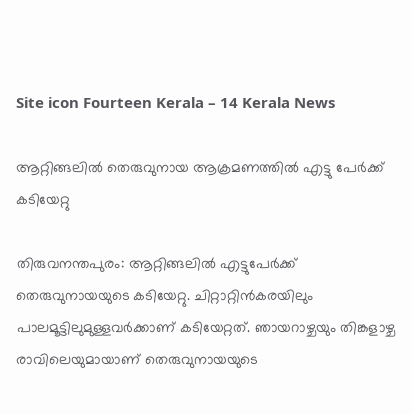Site icon Fourteen Kerala – 14 Kerala News

ആറ്റിങ്ങലില്‍ തെരുവുനായ ആക്രമണത്തില്‍ എട്ടു പേര്‍ക്ക് കടിയേറ്റു

തിരുവനന്തപുരം: ആറ്റിങ്ങലില്‍ എട്ടുപേര്‍ക്ക് തെരുവുനായയുടെ കടിയേറ്റു. ചിറ്റാറ്റിന്‍കരയിലും പാലമൂട്ടിലുമുള്ളവര്‍ക്കാണ് കടിയേറ്റത്. ഞായറാഴ്ചയും തിങ്കളാഴ്ച രാവിലെയുമായാണ് തെരുവുനായയുടെ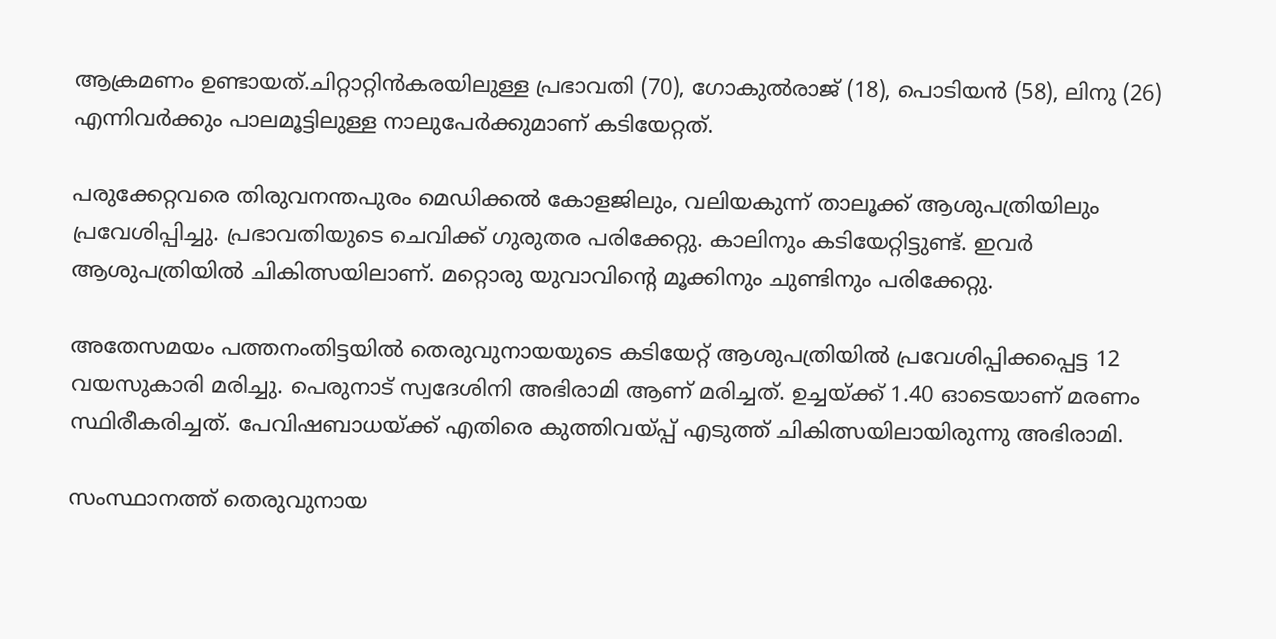ആക്രമണം ഉണ്ടായത്.ചിറ്റാറ്റിന്‍കരയിലുള്ള പ്രഭാവതി (70), ഗോകുല്‍രാജ് (18), പൊടിയന്‍ (58), ലിനു (26) എന്നിവര്‍ക്കും പാലമൂട്ടിലുള്ള നാലുപേര്‍ക്കുമാണ് കടിയേറ്റത്.

പരുക്കേറ്റവരെ തിരുവനന്തപുരം മെഡിക്കല്‍ കോളജിലും, വലിയകുന്ന് താലൂക്ക് ആശുപത്രിയിലും പ്രവേശിപ്പിച്ചു. പ്രഭാവതിയുടെ ചെവിക്ക് ഗുരുതര പരിക്കേറ്റു. കാലിനും കടിയേറ്റിട്ടുണ്ട്. ഇവര്‍ ആശുപത്രിയില്‍ ചികിത്സയിലാണ്. മറ്റൊരു യുവാവിന്റെ മൂക്കിനും ചുണ്ടിനും പരിക്കേറ്റു.

അതേസമയം പത്തനംതിട്ടയില്‍ തെരുവുനായയുടെ കടിയേറ്റ് ആശുപത്രിയില്‍ പ്രവേശിപ്പിക്കപ്പെട്ട 12 വയസുകാരി മരിച്ചു. പെരുനാട് സ്വദേശിനി അഭിരാമി ആണ് മരിച്ചത്. ഉച്ചയ്ക്ക് 1.40 ഓടെയാണ് മരണം സ്ഥിരീകരിച്ചത്. പേവിഷബാധയ്ക്ക് എതിരെ കുത്തിവയ്പ്പ് എടുത്ത് ചികിത്സയിലായിരുന്നു അഭിരാമി.

സംസ്ഥാനത്ത് തെരുവുനായ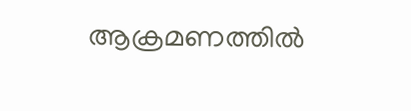ആക്രമണത്തില്‍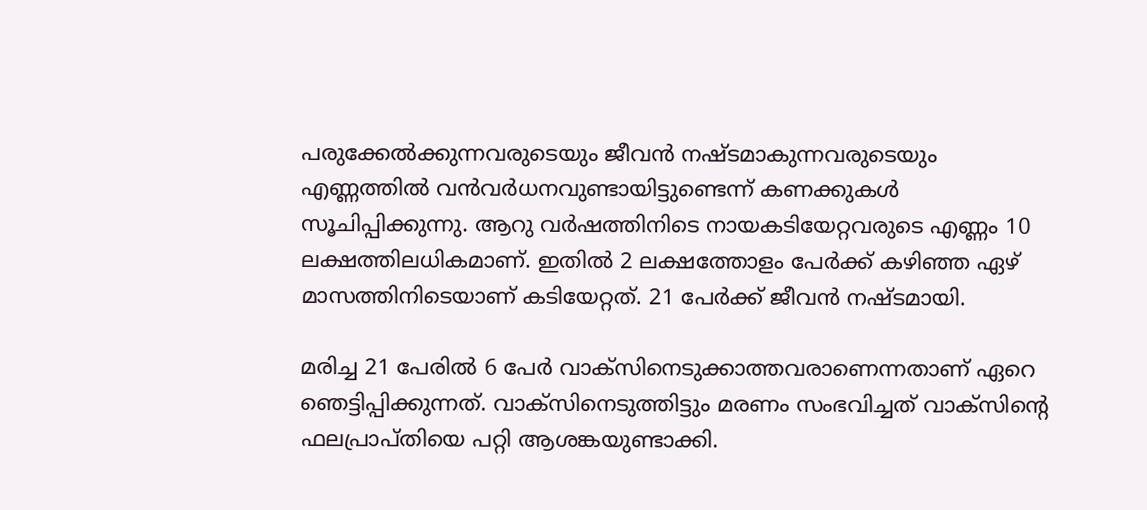പരുക്കേല്‍ക്കുന്നവരുടെയും ജീവന്‍ നഷ്ടമാകുന്നവരുടെയും എണ്ണത്തില്‍ വന്‍വര്‍ധനവുണ്ടായിട്ടുണ്ടെന്ന് കണക്കുകള്‍ സൂചിപ്പിക്കുന്നു. ആറു വര്‍ഷത്തിനിടെ നായകടിയേറ്റവരുടെ എണ്ണം 10 ലക്ഷത്തിലധികമാണ്. ഇതില്‍ 2 ലക്ഷത്തോളം പേര്‍ക്ക് കഴിഞ്ഞ ഏഴ് മാസത്തിനിടെയാണ് കടിയേറ്റത്. 21 പേര്‍ക്ക് ജീവന്‍ നഷ്ടമായി.

മരിച്ച 21 പേരില്‍ 6 പേര്‍ വാക്‌സിനെടുക്കാത്തവരാണെന്നതാണ് ഏറെ ഞെട്ടിപ്പിക്കുന്നത്. വാക്സിനെടുത്തിട്ടും മരണം സംഭവിച്ചത് വാക്‌സിന്റെ ഫലപ്രാപ്തിയെ പറ്റി ആശങ്കയുണ്ടാക്കി.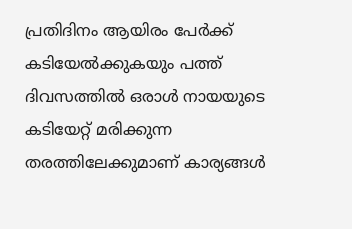പ്രതിദിനം ആയിരം പേര്‍ക്ക് കടിയേല്‍ക്കുകയും പത്ത് ദിവസത്തില്‍ ഒരാള്‍ നായയുടെ കടിയേറ്റ് മരിക്കുന്ന തരത്തിലേക്കുമാണ് കാര്യങ്ങള്‍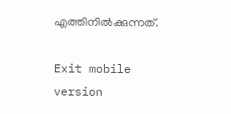എത്തിനില്‍ക്കുന്നത്.

Exit mobile version